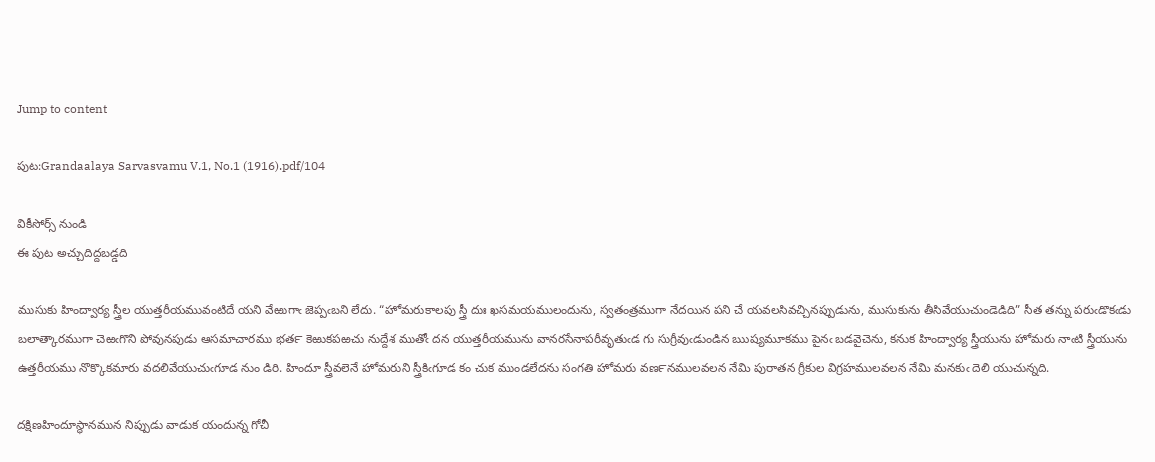Jump to content

పుట:Grandaalaya Sarvasvamu V.1, No.1 (1916).pdf/104

వికీసోర్స్ నుండి
ఈ పుట అచ్చుదిద్దబడ్డది

ముసుకు హింద్వార్య స్త్రీల యుత్తరీయమువంటిదే యని వేఱుగాఁ జెప్పఁబని లేదు. “హోమరుకాలపు స్త్రీ దుః ఖసమయములందును, స్వతంత్రముగా నేదయిన పని చే యవలసివచ్చినప్పుడును, ముసుకును తీసివేయుచుండెడిది” సీత తన్ను పరుఁడొకఁడు బలాత్కారముగా చెఱఁగొని పోవునపుడు ఆసమాచారము భత౯ కెఱుకపఱచు నుద్దేశ ముతోఁ దన యుత్తరీయమును వానరసేనాపరీవృతుఁడ గు సుగ్రీవుఁడుండిన ఋష్యమూకము పైనఁ బడవైచెను, కనుక హింద్వార్య స్త్రీయును హోమరు నాఁటి స్త్రీయును ఉత్తరీయము నొక్కొకమారు వదలివేయుచుఁగూడ నుం డిరి. హిందూ స్త్రీవలెనే హోమరుని స్త్రీకిఁగూడ కం చుక ముండలేదను సంగతి హోమరు వణ౯నములవలన నేమి పురాతన గ్రీకుల విగ్రహములవలన నేమి మనకుఁ దెలి యుచున్నది.

దక్షిణహిందూస్థానమున నిప్పుడు వాడుక యందున్న గోచీ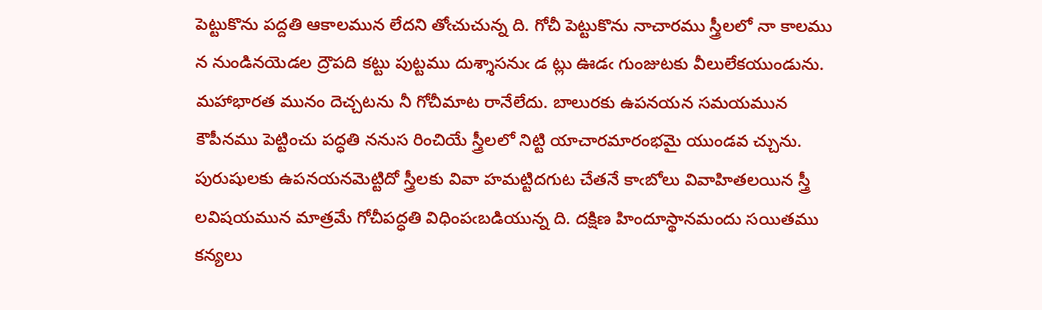పెట్టుకొను పద్దతి ఆకాలమున లేదని తోఁచుచున్న ది. గోచీ పెట్టుకొను నాచారము స్త్రీలలో నా కాలము న నుండినయెడల ద్రౌపది కట్టు పుట్టము దుశ్శాసనుఁ డ ట్లు ఊడఁ గుంజుటకు వీలులేకయుండును. మహాభారత మునం దెచ్చటను నీ గోచీమాట రానేలేదు. బాలురకు ఉపనయన సమయమున కౌపీనము పెట్టించు పద్ధతి ననుస రించియే స్త్రీలలో నిట్టి యాచారమారంభమై యుండవ చ్చును. పురుషులకు ఉపనయనమెట్టిదో స్త్రీలకు వివా హమట్టిదగుట చేతనే కాఁబోలు వివాహితలయిన స్త్రీ లవిషయమున మాత్రమే గోచీపద్ధతి విధింపఁబడియున్న ది. దక్షిణ హిందూస్థానమందు సయితము కన్యలు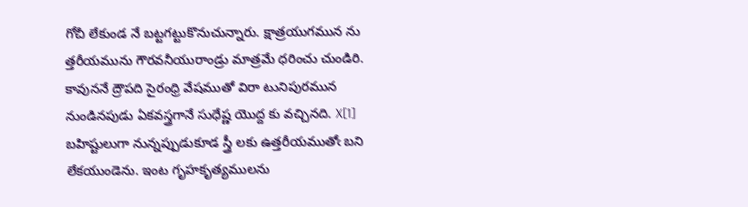గోచీ లేకుండ నే బట్టగట్టుకొనుచున్నారు. క్షాత్రయుగమున ను త్తరీయమును గౌరవనీయురాండ్రు మాత్రమే ధరించు చుండిరి. కావుననే ద్రౌపది సైరంధ్రి వేషముతో విరా టునిపురమున నుండినపుడు ఏకవస్త్రగానే సుధేష్ణ యొద్ద కు వచ్చినది. X[1] బహిష్టులుగా నున్నప్పుడుకూడ స్త్రీ లకు ఉత్తరీయముతోఁ బని లేకయుండెను. ఇంట గృహకృత్యములను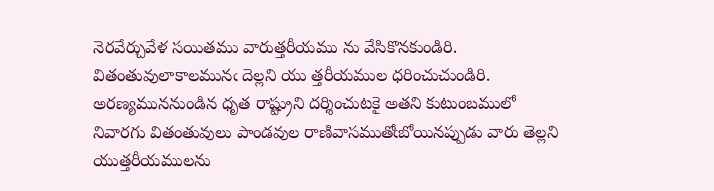నెరవేర్చువేళ సయితము వారుత్తరీయము ను వేసికొనకుండిరి. వితంతువులాకాలమునఁ దెల్లని యు త్తరీయముల ధరించుచుండిరి. అరణ్యముననుండిన ధృత రాష్ట్రుని దర్శించుటకై అతని కుటుంబములో నివారగు వితంతువులు పాండవుల రాణివాసముతోఁబోయినప్పుడు వారు తెల్లని యుత్తరీయములను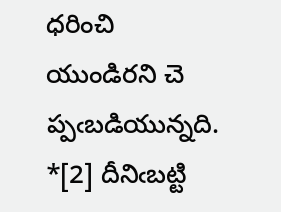ధరించి యుండిరని చె ప్పఁబడియున్నది. *[2] దీనిఁబట్టి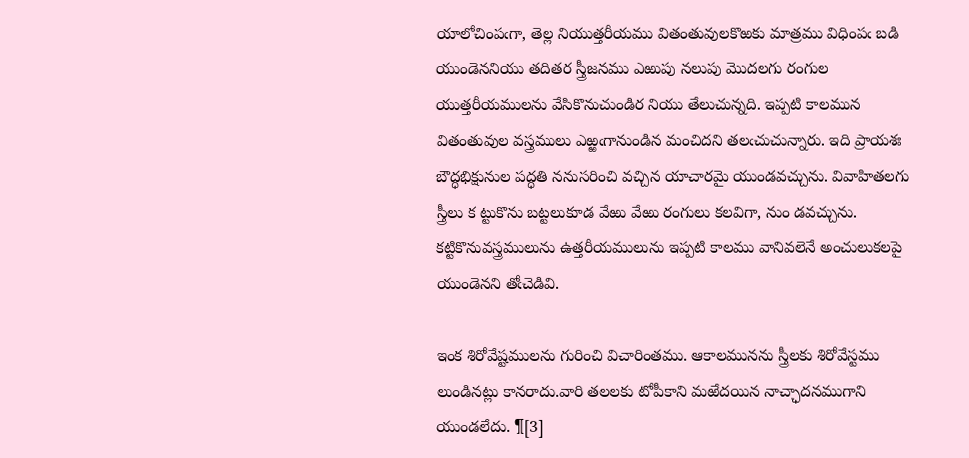యాలోచింపఁగా, తెల్ల నియుత్తరీయము వితంతువులకొఱకు మాత్రము విధింపఁ బడి యుండెననియు తదితర స్త్రీజనము ఎఱుపు నలుపు మొదలగు రంగుల యుత్తరీయములను వేసికొనుచుండిర నియు తేలుచున్నది. ఇప్పటి కాలమున వితంతువుల వస్త్రములు ఎఱ్ఱఁగానుండిన మంచిదని తలఁచుచున్నారు. ఇది ప్రాయశః బౌద్ధభిక్షునుల పద్ధతి ననుసరించి వచ్చిన యాచారమై యుండవచ్చును. వివాహితలగు స్త్రీలు క ట్టుకొను బట్టలుకూడ వేఱు వేఱు రంగులు కలవిగా, నుం డవచ్చును. కట్టికొనువస్త్రములును ఉత్తరీయములును ఇప్పటి కాలము వానివలెనే అంచులుకలపై యుండెనని తోఁచెడివి.

ఇంక శిరోవేష్టములను గురించి విచారింతము. ఆకాలమునను స్త్రీలకు శిరోవేస్టము లుండినట్లు కానరాదు.వారి తలలకు టోపీకాని మఱేదయిన నాచ్ఛాదనముగాని యుండలేదు. ¶[3]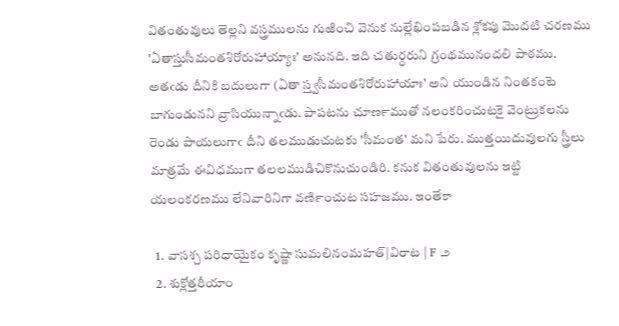వితంతువులు తెల్లని వస్త్రములను గుఱించి వెనుక నుల్లేఖింపబడిన శ్లోకపు మొదటి చరణము 'ఏతాస్తుసీమంతశిరోరుహాయ్యాః' అనునది. ఇది చతుర్ధరుని గ్రంథమునందలి పాఠము. అతఁడు దీనికి బదులుగా (ఏతా స్త్వసీమంతశిరోరుహాయాః' అని యుండిన నింతకంటె బాగుండునని వ్రాసియున్నాఁడు. పాపటను చూణ౯ముతో నలంకరించుటకై వెంట్రుకలను రెండు పాయలుగాఁ దీని తలముడుచుటకు 'సీమంత' మని పేరు. ముత్తయిదువులగు స్త్రీలు మాత్రమే ఈవిధముగా తలలముడిచికొనుచుండిరి. కనుక వితంతువులను ఇట్టి యలంకరణము లేనివారినిగా వణి౯ంచుట సహజము. ఇంతేకా

  1. వాసశ్చ పరిధాయైకం కృష్ణా సుమలినంమహత్|విరాట | F ౨
  2. శుక్లోత్తరీయాం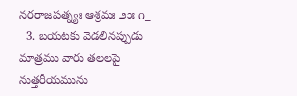నరరాజపత్న్యః ఆశ్రమః ౨౫ ౧_
  3. బయటకు వెడలినప్పుడు మాత్రము వారు తలలపై నుత్తరీయమును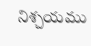నిశ్చయము